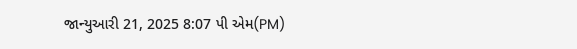જાન્યુઆરી 21, 2025 8:07 પી એમ(PM)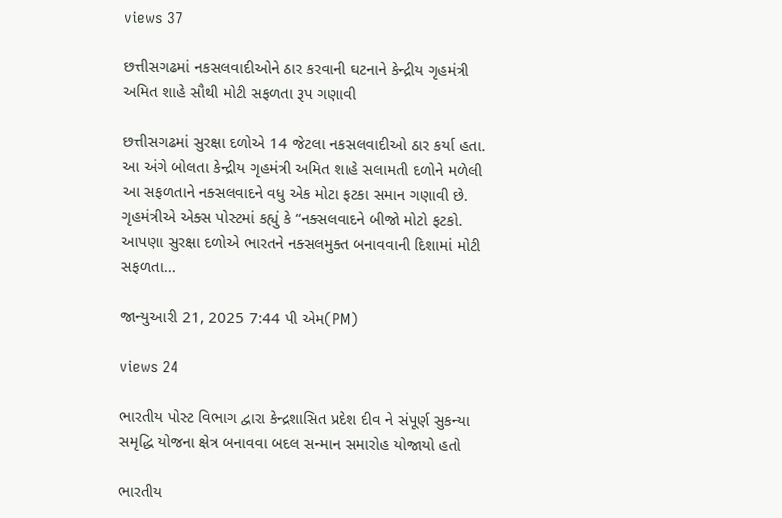views 37

છત્તીસગઢમાં નકસલવાદીઓને ઠાર કરવાની ઘટનાને કેન્દ્રીય ગૃહમંત્રી અમિત શાહે સૌથી મોટી સફળતા રૂપ ગણાવી

છત્તીસગઢમાં સુરક્ષા દળોએ 14 જેટલા નકસલવાદીઓ ઠાર કર્યા હતા. આ અંગે બોલતા કેન્દ્રીય ગૃહમંત્રી અમિત શાહે સલામતી દળોને મળેલી આ સફળતાને નક્સલવાદને વધુ એક મોટા ફટકા સમાન ગણાવી છે. ગૃહમંત્રીએ એક્સ પોસ્ટમાં કહ્યું કે “નક્સલવાદને બીજો મોટો ફટકો. આપણા સુરક્ષા દળોએ ભારતને નક્સલમુક્ત બનાવવાની દિશામાં મોટી સફળતા...

જાન્યુઆરી 21, 2025 7:44 પી એમ(PM)

views 24

ભારતીય પોસ્ટ વિભાગ દ્વારા કેન્દ્રશાસિત પ્રદેશ દીવ ને સંપૂર્ણ સુકન્યા સમૃદ્ધિ યોજના ક્ષેત્ર બનાવવા બદલ સન્માન સમારોહ યોજાયો હતો

ભારતીય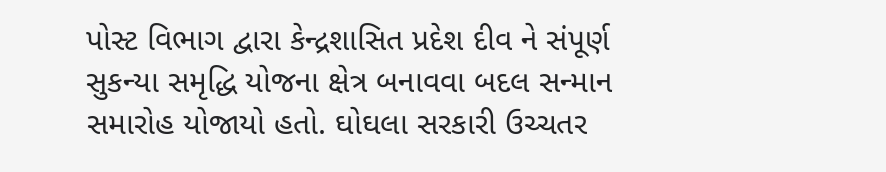પોસ્ટ વિભાગ દ્વારા કેન્દ્રશાસિત પ્રદેશ દીવ ને સંપૂર્ણ સુકન્યા સમૃદ્ધિ યોજના ક્ષેત્ર બનાવવા બદલ સન્માન સમારોહ યોજાયો હતો. ઘોઘલા સરકારી ઉચ્ચતર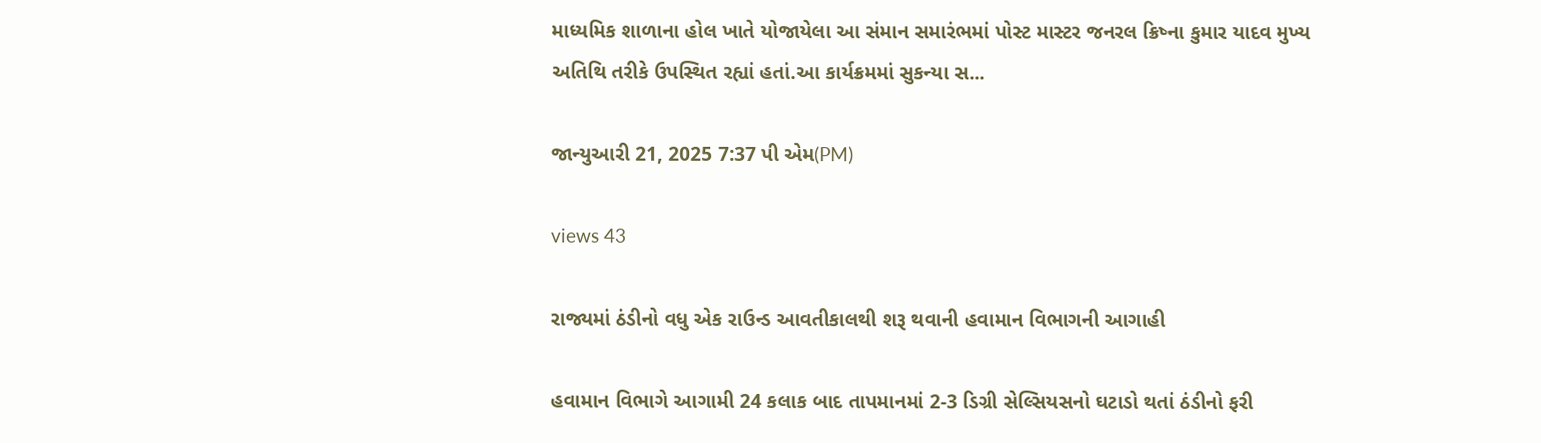માધ્યમિક શાળાના હોલ ખાતે યોજાયેલા આ સંમાન સમારંભમાં પોસ્ટ માસ્ટર જનરલ ક્રિષ્ના કુમાર યાદવ મુખ્ય અતિથિ તરીકે ઉપસ્થિત રહ્યાં હતાં.આ કાર્યક્રમમાં સુકન્યા સ...

જાન્યુઆરી 21, 2025 7:37 પી એમ(PM)

views 43

રાજ્યમાં ઠંડીનો વધુ એક રાઉન્ડ આવતીકાલથી શરૂ થવાની હવામાન વિભાગની આગાહી

હવામાન વિભાગે આગામી 24 કલાક બાદ તાપમાનમાં 2-3 ડિગ્રી સેલ્સિયસનો ઘટાડો થતાં ઠંડીનો ફરી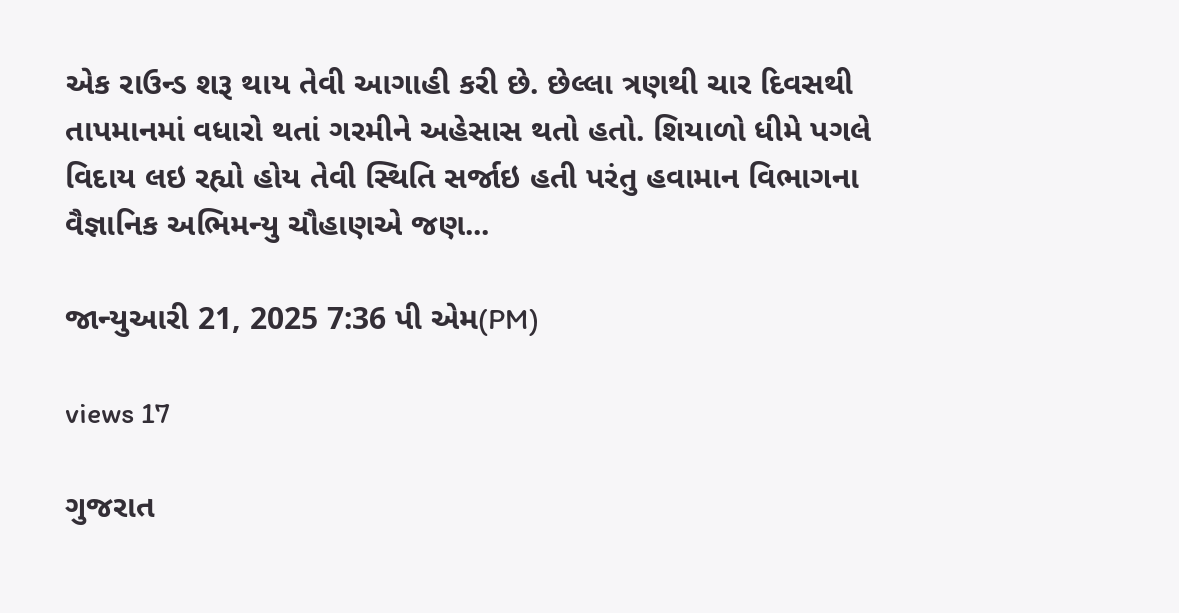એક રાઉન્ડ શરૂ થાય તેવી આગાહી કરી છે. છેલ્લા ત્રણથી ચાર દિવસથી તાપમાનમાં વધારો થતાં ગરમીને અહેસાસ થતો હતો. શિયાળો ધીમે પગલે વિદાય લઇ રહ્યો હોય તેવી સ્થિતિ સર્જાઇ હતી પરંતુ હવામાન વિભાગના વૈજ્ઞાનિક અભિમન્યુ ચૌહાણએ જણ...

જાન્યુઆરી 21, 2025 7:36 પી એમ(PM)

views 17

ગુજરાત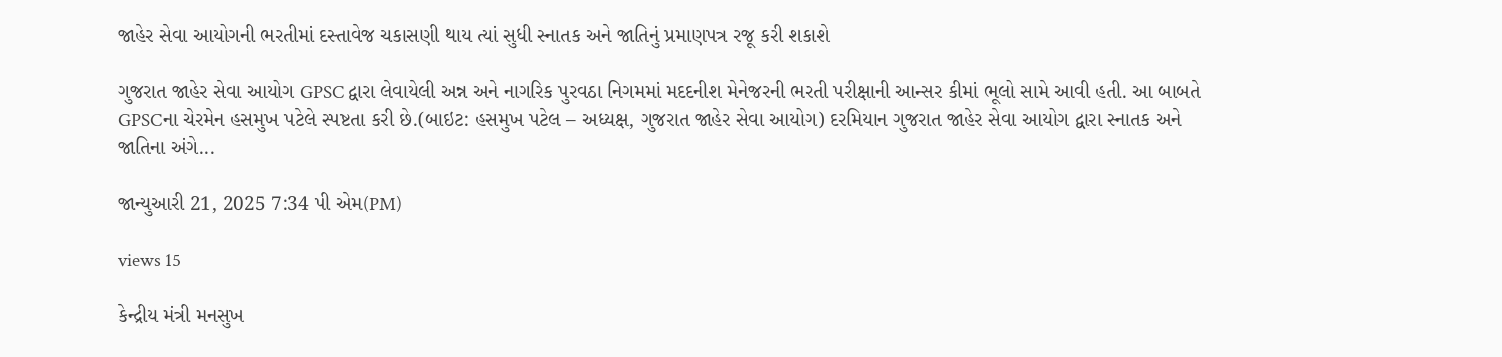જાહેર સેવા આયોગની ભરતીમાં દસ્તાવેજ ચકાસણી થાય ત્યાં સુધી સ્નાતક અને જાતિનું પ્રમાણપત્ર રજૂ કરી શકાશે

ગુજરાત જાહેર સેવા આયોગ GPSC દ્વારા લેવાયેલી અન્ન અને નાગરિક પુરવઠા નિગમમાં મદદનીશ મેનેજરની ભરતી પરીક્ષાની આન્સર કીમાં ભૂલો સામે આવી હતી. આ બાબતે GPSCના ચેરમેન હસમુખ પટેલે સ્પષ્ટતા કરી છે.(બાઇટ: હસમુખ પટેલ – અધ્યક્ષ, ગુજરાત જાહેર સેવા આયોગ) દરમિયાન ગુજરાત જાહેર સેવા આયોગ દ્વારા સ્નાતક અને જાતિના અંગે...

જાન્યુઆરી 21, 2025 7:34 પી એમ(PM)

views 15

કેન્દ્રીય મંત્રી મનસુખ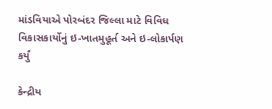માંડવિયાએ પોરબંદર જિલ્લા માટે વિવિધ વિકાસકાર્યોનું ઇ-ખાતમુહૂર્ત અને ઇ-લોકાર્પણ કર્યું

કેન્દ્રીય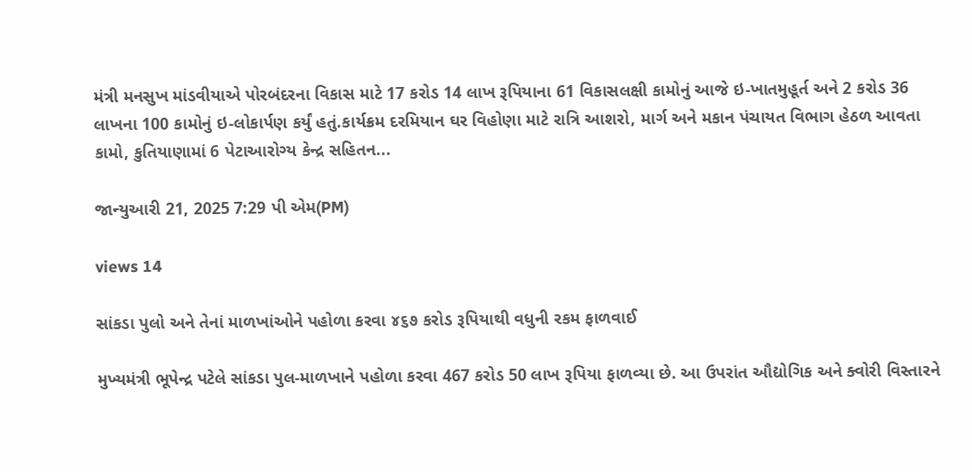મંત્રી મનસુખ માંડવીયાએ પોરબંદરના વિકાસ માટે 17 કરોડ 14 લાખ રૂપિયાના 61 વિકાસલક્ષી કામોનું આજે ઇ-ખાતમુહૂર્ત અને 2 કરોડ 36 લાખના 100 કામોનું ઇ-લોકાર્પણ કર્યું હતું.કાર્યક્રમ દરમિયાન ઘર વિહોણા માટે રાત્રિ આશરો, માર્ગ અને મકાન પંચાયત વિભાગ હેઠળ આવતા કામો, કુતિયાણામાં 6 પેટાઆરોગ્ય કેન્દ્ર સહિતન...

જાન્યુઆરી 21, 2025 7:29 પી એમ(PM)

views 14

સાંકડા પુલો અને તેનાં માળખાંઓને પહોળા કરવા ૪૬૭ કરોડ રૂપિયાથી વધુની રકમ ફાળવાઈ

મુખ્યમંત્રી ભૂપેન્દ્ર પટેલે સાંકડા પુલ-માળખાને પહોળા કરવા 467 કરોડ 50 લાખ રૂપિયા ફાળવ્યા છે. આ ઉપરાંત ઔદ્યોગિક અને ક્વોરી વિસ્તારને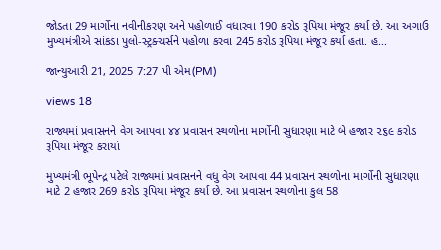જોડતા 29 માર્ગોના નવીનીકરણ અને પહોળાઈ વધારવા 190 કરોડ રૂપિયા મંજૂર કર્યા છે. આ અગાઉ મુખ્યમંત્રીએ સાંકડા પુલો-સ્ટ્રક્ચર્સને પહોળા કરવા 245 કરોડ રૂપિયા મંજૂર કર્યા હતા. હ...

જાન્યુઆરી 21, 2025 7:27 પી એમ(PM)

views 18

રાજ્યમાં પ્રવાસનને વેગ આપવા ૪૪ પ્રવાસન સ્થળોના માર્ગોની સુધારણા માટે બે હજાર ૨૬૯ કરોડ રૂપિયા મંજૂર કરાયાં

મુખ્યમંત્રી ભૂપેન્દ્ર પટેલે રાજ્યમાં પ્રવાસનને વધુ વેગ આપવા 44 પ્રવાસન સ્થળોના માર્ગોની સુધારણા માટે 2 હજાર 269 કરોડ રૂપિયા મંજૂર કર્યા છે. આ પ્રવાસન સ્થળોના કુલ 58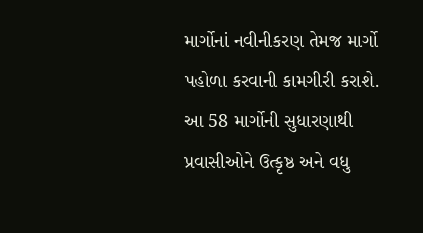માર્ગોનાં નવીનીકરણ તેમજ માર્ગો પહોળા કરવાની કામગીરી કરાશે. આ 58 માર્ગોની સુધારણાથી પ્રવાસીઓને ઉત્કૃષ્ઠ અને વધુ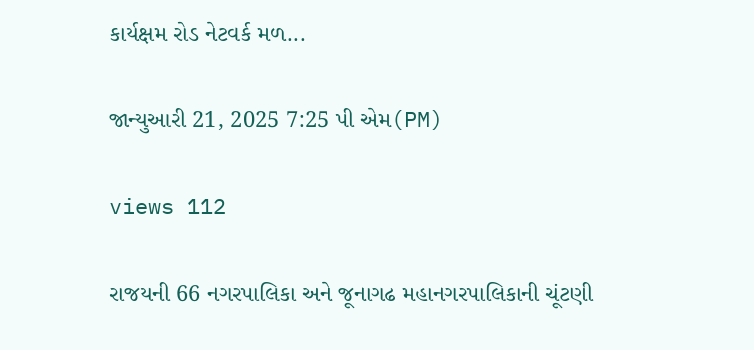કાર્યક્ષમ રોડ નેટવર્ક મળ...

જાન્યુઆરી 21, 2025 7:25 પી એમ(PM)

views 112

રાજયની 66 નગરપાલિકા અને જૂનાગઢ મહાનગરપાલિકાની ચૂંટણી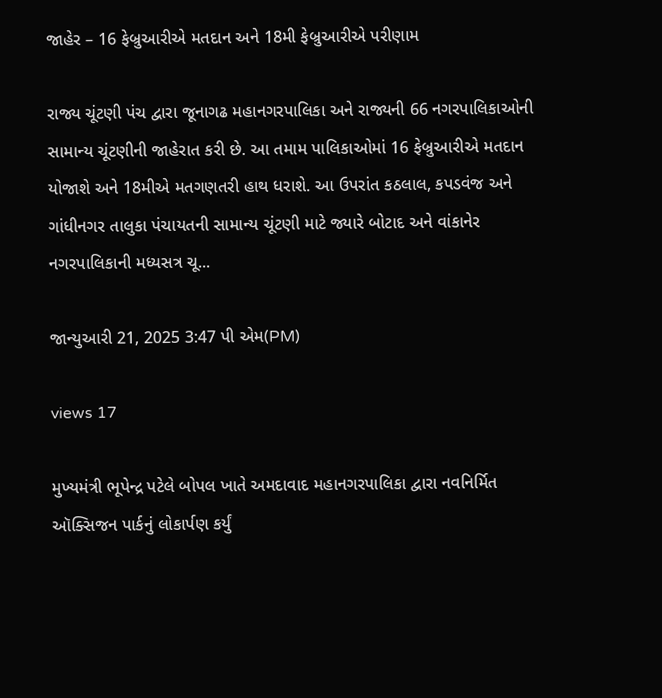જાહેર – 16 ફેબ્રુઆરીએ મતદાન અને 18મી ફેબ્રુઆરીએ પરીણામ

રાજ્ય ચૂંટણી પંચ દ્વારા જૂનાગઢ મહાનગરપાલિકા અને રાજ્યની 66 નગરપાલિકાઓની સામાન્ય ચૂંટણીની જાહેરાત કરી છે. આ તમામ પાલિકાઓમાં 16 ફેબ્રુઆરીએ મતદાન યોજાશે અને 18મીએ મતગણતરી હાથ ધરાશે. આ ઉપરાંત કઠલાલ, કપડવંજ અને ગાંધીનગર તાલુકા પંચાયતની સામાન્ય ચૂંટણી માટે જ્યારે બોટાદ અને વાંકાનેર નગરપાલિકાની મધ્યસત્ર ચૂ...

જાન્યુઆરી 21, 2025 3:47 પી એમ(PM)

views 17

મુખ્યમંત્રી ભૂપેન્દ્ર પટેલે બોપલ ખાતે અમદાવાદ મહાનગરપાલિકા દ્વારા નવનિર્મિત ઑક્સિજન પાર્કનું લોકાર્પણ કર્યું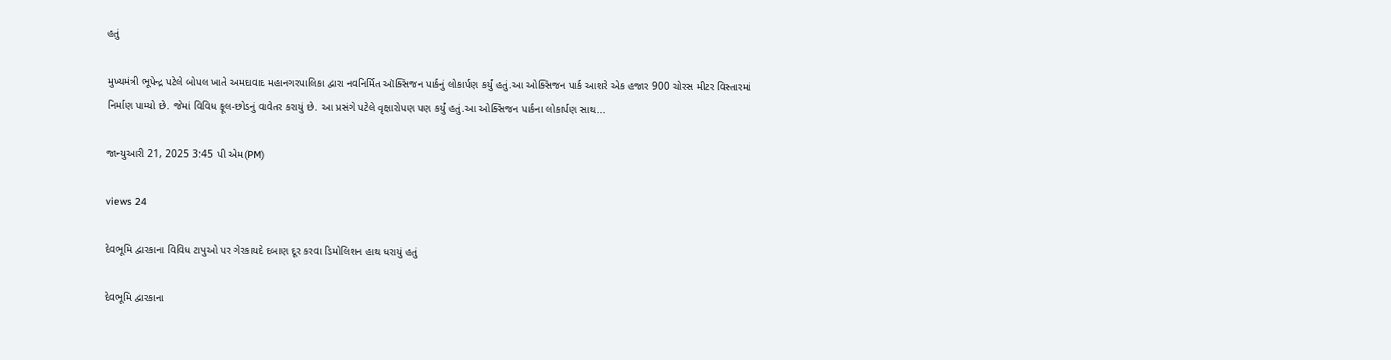હતું

મુખ્યમંત્રી ભૂપેન્દ્ર પટેલે બોપલ ખાતે અમદાવાદ મહાનગરપાલિકા દ્વારા નવનિર્મિત ઑક્સિજન પાર્કનું લોકાર્પણ કર્યું હતું.આ ઓક્સિજન પાર્ક આશરે એક હજાર 900 ચોરસ મીટર વિસ્તારમાં નિર્માણ પામ્યો છે. જેમાં વિવિધ ફૂલ-છોડનું વાવેતર કરાયું છે. આ પ્રસંગે પટેલે વૃક્ષારોપણ પણ કર્યું હતું.આ ઓક્સિજન પાર્કના લોકાર્પણ સાથ...

જાન્યુઆરી 21, 2025 3:45 પી એમ(PM)

views 24

દેવભૂમિ દ્વારકાના વિવિધ ટાપુઓ પર ગેરકાયદે દબાણ દૂર કરવા ડિમોલિશન હાથ ધરાયું હતું

દેવભૂમિ દ્વારકાના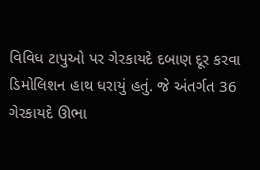વિવિધ ટાપુઓ પર ગેરકાયદે દબાણ દૂર કરવા ડિમોલિશન હાથ ધરાયું હતું. જે અંતર્ગત 36 ગેરકાયદે ઊભા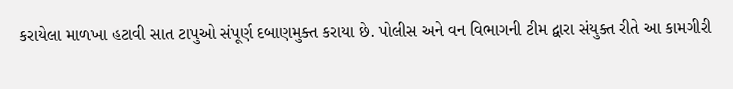કરાયેલા માળખા હટાવી સાત ટાપુઓ સંપૂર્ણ દબાણમુક્ત કરાયા છે. પોલીસ અને વન વિભાગની ટીમ દ્વારા સંયુક્ત રીતે આ કામગીરી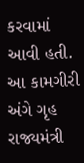કરવામાં આવી હતી. આ કામગીરી અંગે ગૃહ રાજ્યમંત્રી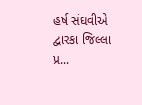હર્ષ સંઘવીએ દ્વારકા જિલ્લા પ્ર...